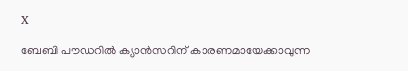X

ബേബി പൗഡറില്‍ ക്യാന്‍സറിന് കാരണമായേക്കാവുന്ന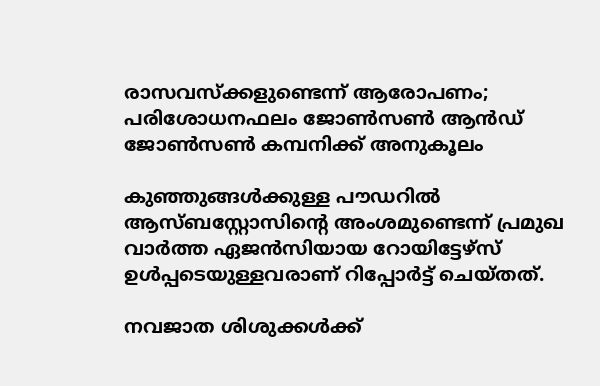രാസവസ്‌ക്കളുണ്ടെന്ന് ആരോപണം; പരിശോധനഫലം ജോണ്‍സണ്‍ ആന്‍ഡ് ജോണ്‍സണ്‍ കമ്പനിക്ക് അനുകൂലം

കുഞ്ഞുങ്ങൾക്കുള്ള പൗഡറിൽ ആസ്ബസ്റ്റോസിന്റെ അംശമുണ്ടെന്ന് പ്രമുഖ വാര്‍ത്ത ഏജൻസിയായ റോയിട്ടേഴ്‌സ് ഉൾപ്പടെയുള്ളവരാണ് റിപ്പോർട്ട് ചെയ്തത്.

നവജാത ശിശുക്കള്‍ക്ക്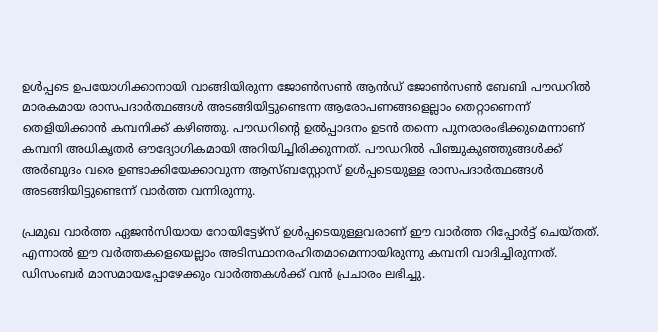ഉള്‍പ്പടെ ഉപയോഗിക്കാനായി വാങ്ങിയിരുന്ന ജോണ്‍സണ്‍ ആന്‍ഡ് ജോണ്‍സണ്‍ ബേബി പൗഡറില്‍ മാരകമായ രാസപദാര്‍ത്ഥങ്ങള്‍ അടങ്ങിയിട്ടുണ്ടെന്ന ആരോപണങ്ങളെല്ലാം തെറ്റാണെന്ന് തെളിയിക്കാന്‍ കമ്പനിക്ക് കഴിഞ്ഞു. പൗഡറിന്റെ ഉല്‍പ്പാദനം ഉടന്‍ തന്നെ പുനരാരംഭിക്കുമെന്നാണ് കമ്പനി അധികൃതര്‍ ഔദ്യോഗികമായി അറിയിച്ചിരിക്കുന്നത്. പൗഡറില്‍ പിഞ്ചുകുഞ്ഞുങ്ങള്‍ക്ക് അര്‍ബുദം വരെ ഉണ്ടാക്കിയേക്കാവുന്ന ആസ്ബസ്റ്റോസ് ഉള്‍പ്പടെയുള്ള രാസപദാര്‍ത്ഥങ്ങള്‍ അടങ്ങിയിട്ടുണ്ടെന്ന് വാര്‍ത്ത വന്നിരുന്നു.

പ്രമുഖ വാര്‍ത്ത ഏജന്‍സിയായ റോയിട്ടേഴ്സ് ഉള്‍പ്പടെയുള്ളവരാണ് ഈ വാര്‍ത്ത റിപ്പോര്‍ട്ട് ചെയ്തത്. എന്നാല്‍ ഈ വര്‍ത്തകളെയെല്ലാം അടിസ്ഥാനരഹിതമാമെന്നായിരുന്നു കമ്പനി വാദിച്ചിരുന്നത്. ഡിസംബര്‍ മാസമായപ്പോഴേക്കും വാര്‍ത്തകള്‍ക്ക് വന്‍ പ്രചാരം ലഭിച്ചു.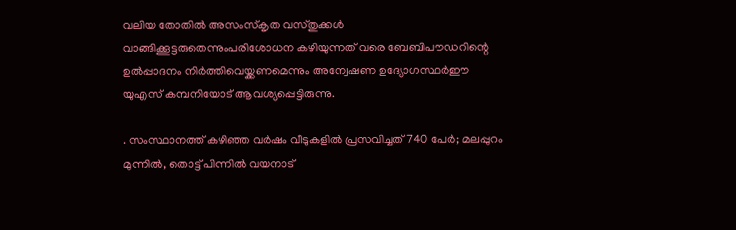വലിയ തോതില്‍ അസംസ്‌കൃത വസ്തുക്കള്‍ വാങ്ങിക്കൂട്ടരുതെന്നുംപരിശോധന കഴിയുന്നത് വരെ ബേബിപൗഡറിന്റെ ഉല്‍പ്പാദനം നിര്‍ത്തിവെയ്ക്കണമെന്നും അന്വേഷണ ഉദ്യോഗസ്ഥര്‍ഈ യുഎസ് കമ്പനിയോട് ആവശ്യപ്പെട്ടിരുന്നു.

. സംസ്ഥാനത്ത് കഴിഞ്ഞ വര്‍ഷം വീടുകളില്‍ പ്രസവിച്ചത് 740 പേര്‍; മലപ്പുറം മുന്നില്‍, തൊട്ട് പിന്നില്‍ വയനാട്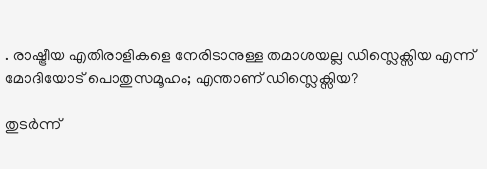. രാഷ്ട്രീയ എതിരാളികളെ നേരിടാനുള്ള തമാശയല്ല ഡിസ്ലെക്സിയ എന്ന് മോദിയോട് പൊതുസമൂഹം; എന്താണ് ഡിസ്ലെക്സിയ?

തുടര്‍ന്ന്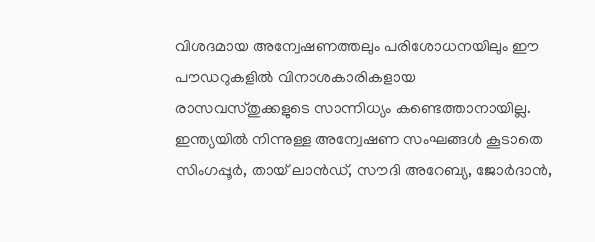വിശദമായ അന്വേഷണത്തലും പരിശോധനയിലും ഈ പൗഡറുകളില്‍ വിനാശകാരികളായ രാസവസ്തുക്കളുടെ സാന്നിധ്യം കണ്ടെത്താനായില്ല. ഇന്ത്യയില്‍ നിന്നുള്ള അന്വേഷണ സംഘങ്ങള്‍ കൂടാതെ സിംഗപ്പൂര്‍, തായ് ലാന്‍ഡ്, സൗദി അറേബ്യ, ജോര്‍ദാന്‍,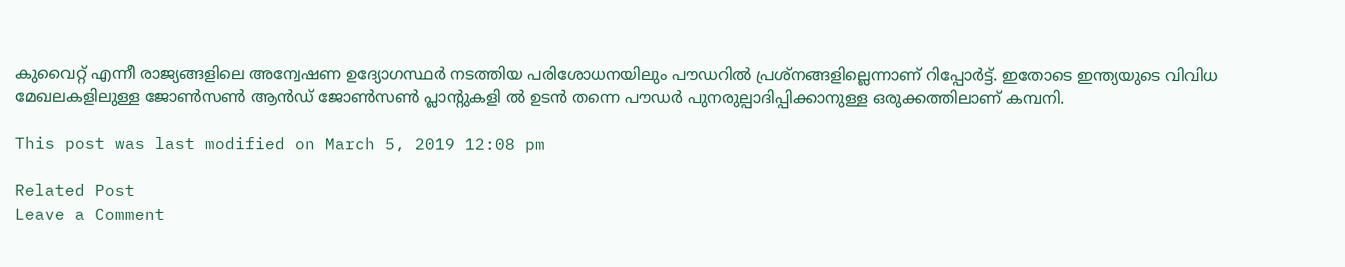കുവൈറ്റ് എന്നീ രാജ്യങ്ങളിലെ അന്വേഷണ ഉദ്യോഗസ്ഥര്‍ നടത്തിയ പരിശോധനയിലും പൗഡറില്‍ പ്രശ്‌നങ്ങളില്ലെന്നാണ് റിപ്പോര്‍ട്ട്. ഇതോടെ ഇന്ത്യയുടെ വിവിധ മേഖലകളിലുള്ള ജോണ്‍സണ്‍ ആന്‍ഡ് ജോണ്‍സണ്‍ പ്ലാന്റുകളി ല്‍ ഉടന്‍ തന്നെ പൗഡര്‍ പുനരുല്പാദിപ്പിക്കാനുള്ള ഒരുക്കത്തിലാണ് കമ്പനി.

This post was last modified on March 5, 2019 12:08 pm

Related Post
Leave a Comment